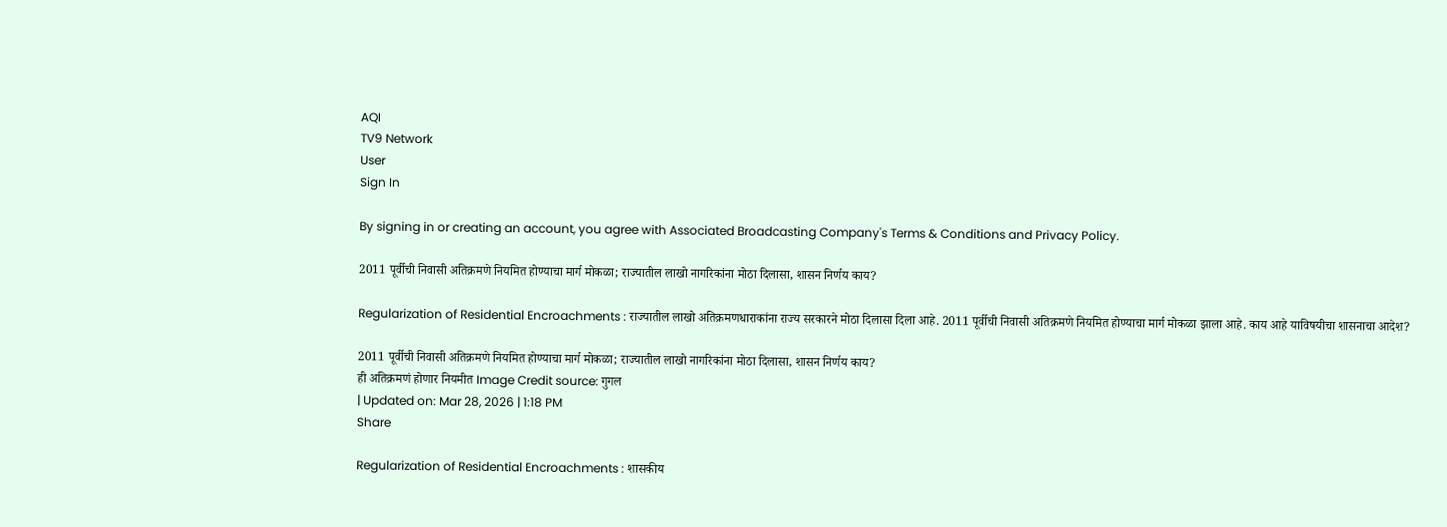AQI
TV9 Network
User
Sign In

By signing in or creating an account, you agree with Associated Broadcasting Company's Terms & Conditions and Privacy Policy.

2011 पूर्वीची निवासी अतिक्रमणे नियमित होण्याचा मार्ग मोकळा; राज्यातील लाखो नागरिकांना मोठा दिलासा, शासन निर्णय काय?

Regularization of Residential Encroachments : राज्यातील लाखो अतिक्रमणधाराकांना राज्य सरकारने मोठा दिलासा दिला आहे. 2011 पूर्वीची निवासी अतिक्रमणे नियमित होण्याचा मार्ग मोकळा झाला आहे. काय आहे याविषयीचा शासनाचा आदेश?

2011 पूर्वीची निवासी अतिक्रमणे नियमित होण्याचा मार्ग मोकळा; राज्यातील लाखो नागरिकांना मोठा दिलासा, शासन निर्णय काय?
ही अतिक्रमणं होणार नियमीत Image Credit source: गुगल
| Updated on: Mar 28, 2026 | 1:18 PM
Share

Regularization of Residential Encroachments : शासकीय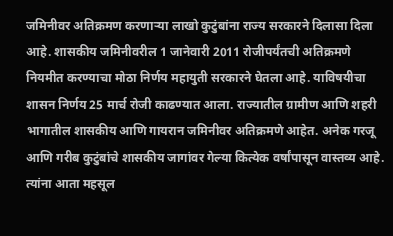जमिनीवर अतिक्रमण करणाऱ्या लाखो कुटुंबांना राज्य सरकारने दिलासा दिला आहे. शासकीय जमिनीवरील 1 जानेवारी 2011 रोजीपर्यंतची अतिक्रमणे नियमीत करण्याचा मोठा निर्णय महायुती सरकारने घेतला आहे. याविषयीचा शासन निर्णय 25 मार्च रोजी काढण्यात आला. राज्यातील ग्रामीण आणि शहरी भागातील शासकीय आणि गायरान जमिनीवर अतिक्रमणे आहेत. अनेक गरजू आणि गरीब कुटुंबांचे शासकीय जागांवर गेल्या कित्येक वर्षांपासून वास्तव्य आहे. त्यांना आता महसूल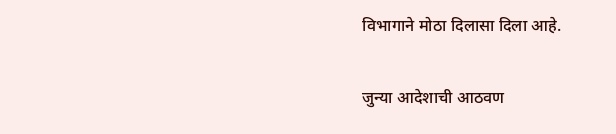विभागाने मोठा दिलासा दिला आहे.

जुन्या आदेशाची आठवण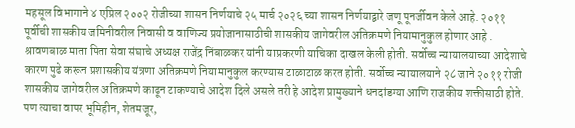महसूल विभागाने ४ एप्रिल २००२ रोजीच्या शासन निर्णयाचे २५ मार्च २०२६ च्या शासन निर्णयाद्वारे जणू पूनर्जीवन केले आहे. २०११ पूर्वीची शासकीय जमिनीवरील निवासी व वाणिज्य प्रयोजानासाठीची शासकीय जागेवरील अतिक्रमणे नियामानुकुल होणार आहे . श्रावणबाळ माता पिता सेवा संघाचे अध्यक्ष राजेंद्र निंबाळकर यांनी याप्रकरणी याचिका दाखल केली होती. सर्वोच्च न्यायालयाच्या आदेशाचे कारण पुढे करून प्रशासकीय यंत्रणा अतिक्रमणे नियामानुकुल करण्यास टाळाटाळ करत होती. सर्वोच्च न्यायालयाने २८ जाने २०११ रोजी शासकीय जागेवरील अतिक्रमणे काढून टाकण्याचे आदेश दिले असले तरी हे आदेश प्रामुख्याने धनदांडग्या आणि राजकीय शक्तीसाठी होते. पण त्याचा वापर भूमिहीन, शेतमजूर,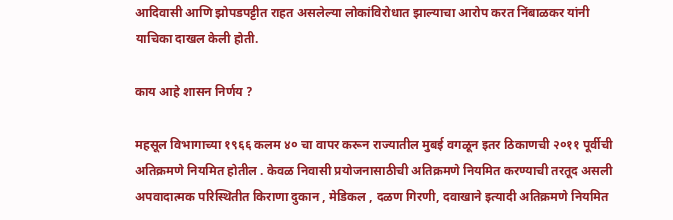आदिवासी आणि झोपडपट्टीत राहत असलेल्या लोकांविरोधात झाल्याचा आरोप करत निंबाळकर यांनी याचिका दाखल केली होती.

काय आहे शासन निर्णय ?

महसूल विभागाच्या १९६६ कलम ४० चा वापर करून राज्यातील मुबई वगळून इतर ठिकाणची २०११ पूर्वीची अतिक्रमणे नियमित होतील . केवळ निवासी प्रयोजनासाठीची अतिक्रमणे नियमित करण्याची तरतूद असली अपवादात्मक परिस्थितीत किराणा दुकान , मेडिकल , दळण गिरणी, दवाखाने इत्यादी अतिक्रमणे नियमित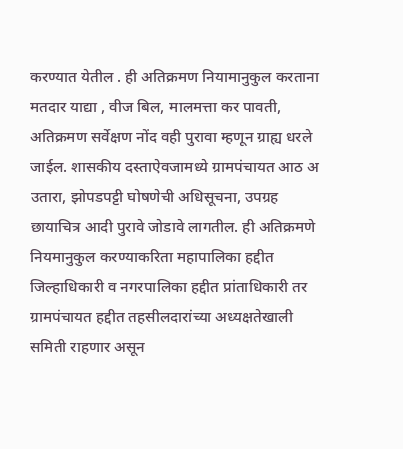करण्यात येतील . ही अतिक्रमण नियामानुकुल करताना मतदार याद्या , वीज बिल, मालमत्ता कर पावती, अतिक्रमण सर्वेक्षण नोंद वही पुरावा म्हणून ग्राह्य धरले जाईल. शासकीय दस्ताऐवजामध्ये ग्रामपंचायत आठ अ उतारा, झोपडपट्टी घोषणेची अधिसूचना, उपग्रह छायाचित्र आदी पुरावे जोडावे लागतील. ही अतिक्रमणे नियमानुकुल करण्याकरिता महापालिका हद्दीत जिल्हाधिकारी व नगरपालिका हद्दीत प्रांताधिकारी तर ग्रामपंचायत हद्दीत तहसीलदारांच्या अध्यक्षतेखाली समिती राहणार असून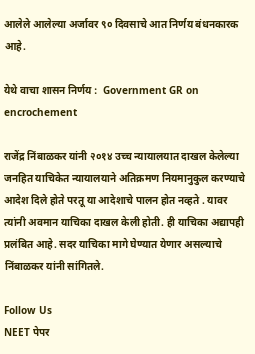आलेले आलेल्या अर्जावर ९० दिवसाचे आत निर्णय बंधनकारक आहे.

येथे वाचा शासन निर्णय :  Government GR on encrochement

राजेंद्र निंबाळकर यांनी २०१४ उच्च न्यायालयात दाखल केलेल्या जनहित याचिकेत न्यायालयाने अतिक्रमण नियमानुकुल करण्याचे आदेश दिले होते परतू या आदेशाचे पालन होत नव्हते . यावर त्यांनी अवमान याचिका दाखल केली होती. ही याचिका अद्यापही प्रलंबित आहे. सदर याचिका मागे घेण्यात येणार असल्याचे निंबाळकर यांनी सांगितले.

Follow Us
NEET पेपर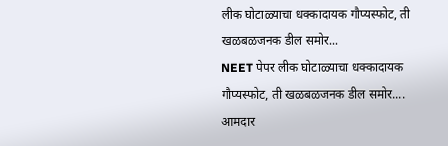लीक घोटाळ्याचा धक्कादायक गौप्यस्फोट, ती खळबळजनक डील समोर...
NEET पेपर लीक घोटाळ्याचा धक्कादायक गौप्यस्फोट, ती खळबळजनक डील समोर....
आमदार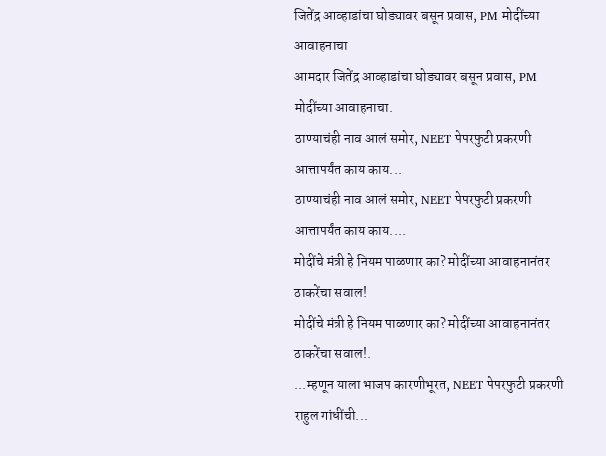जितेंद्र आव्हाडांचा घोड्यावर बसून प्रवास, PM मोदींच्या आवाहनाचा
आमदार जितेंद्र आव्हाडांचा घोड्यावर बसून प्रवास, PM मोदींच्या आवाहनाचा.
ठाण्याचंही नाव आलं समोर, NEET पेपरफुटी प्रकरणी आत्तापर्यंत काय काय...
ठाण्याचंही नाव आलं समोर, NEET पेपरफुटी प्रकरणी आत्तापर्यंत काय काय....
मोदींचे मंत्री हे नियम पाळणार का? मोदींच्या आवाहनानंतर ठाकरेंचा सवाल!
मोदींचे मंत्री हे नियम पाळणार का? मोदींच्या आवाहनानंतर ठाकरेंचा सवाल!.
...म्हणून याला भाजप कारणीभूरत, NEET पेपरफुटी प्रकरणी राहुल गांधींची...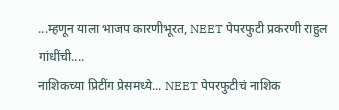...म्हणून याला भाजप कारणीभूरत, NEET पेपरफुटी प्रकरणी राहुल गांधींची....
नाशिकच्या प्रिटींग प्रेसमध्ये... NEET पेपरफुटीचं नाशिक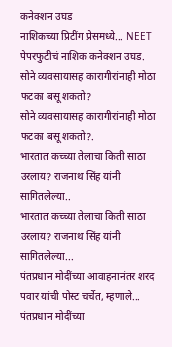कनेक्शन उघड
नाशिकच्या प्रिटींग प्रेसमध्ये... NEET पेपरफुटीचं नाशिक कनेक्शन उघड.
सोने व्यवसायासह कारागीरांनाही मोठा फटका बसू शकतो?
सोने व्यवसायासह कारागीरांनाही मोठा फटका बसू शकतो?.
भारतात कच्च्या तेलाचा किती साठा उरलाय? राजनाथ सिंह यांनी सागितलेल्या..
भारतात कच्च्या तेलाचा किती साठा उरलाय? राजनाथ सिंह यांनी सागितलेल्या...
पंतप्रधान मोदींच्या आवाहनानंतर शरद पवार यांची पोस्ट चर्चेत, म्हणाले...
पंतप्रधान मोदींच्या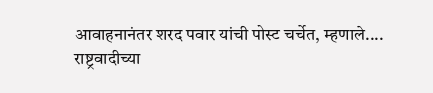आवाहनानंतर शरद पवार यांची पोस्ट चर्चेत, म्हणाले....
राष्ट्रवादीच्या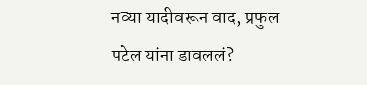नव्या यादीवरून वाद, प्रफुल पटेल यांना डावललं?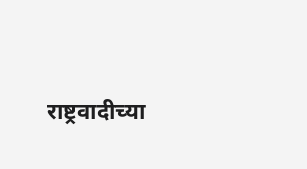राष्ट्रवादीच्या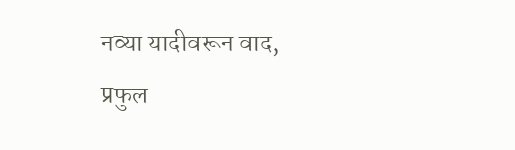नव्या यादीवरून वाद, प्रफुल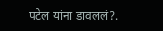पटेल यांना डावललं?.